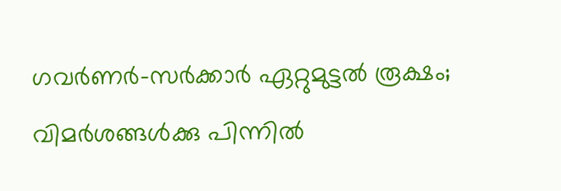ഗവര്‍ണര്‍-സര്‍ക്കാര്‍ ഏറ്റുമുട്ടല്‍ രൂക്ഷം; വിമര്‍ശങ്ങള്‍ക്കു പിന്നില്‍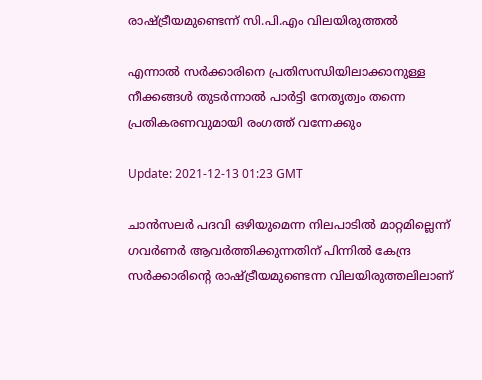രാഷ്ട്രീയമുണ്ടെന്ന് സി.പി.എം വിലയിരുത്തല്‍

എന്നാല്‍ സര്‍ക്കാരിനെ പ്രതിസന്ധിയിലാക്കാനുള്ള നീക്കങ്ങള്‍ തുടര്‍ന്നാല്‍ പാര്‍ട്ടി നേതൃത്വം തന്നെ പ്രതികരണവുമായി രംഗത്ത് വന്നേക്കും

Update: 2021-12-13 01:23 GMT

ചാന്‍സലര്‍ പദവി ഒഴിയുമെന്ന നിലപാടില്‍ മാറ്റമില്ലെന്ന് ഗവര്‍ണര്‍ ആവര്‍ത്തിക്കുന്നതിന് പിന്നില്‍ കേന്ദ്ര സര്‍ക്കാരിന്‍റെ രാഷ്ട്രീയമുണ്ടെന്ന വിലയിരുത്തലിലാണ്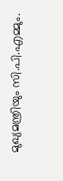മുഖ്യമന്ത്രിയും സി.പി.എമ്മും.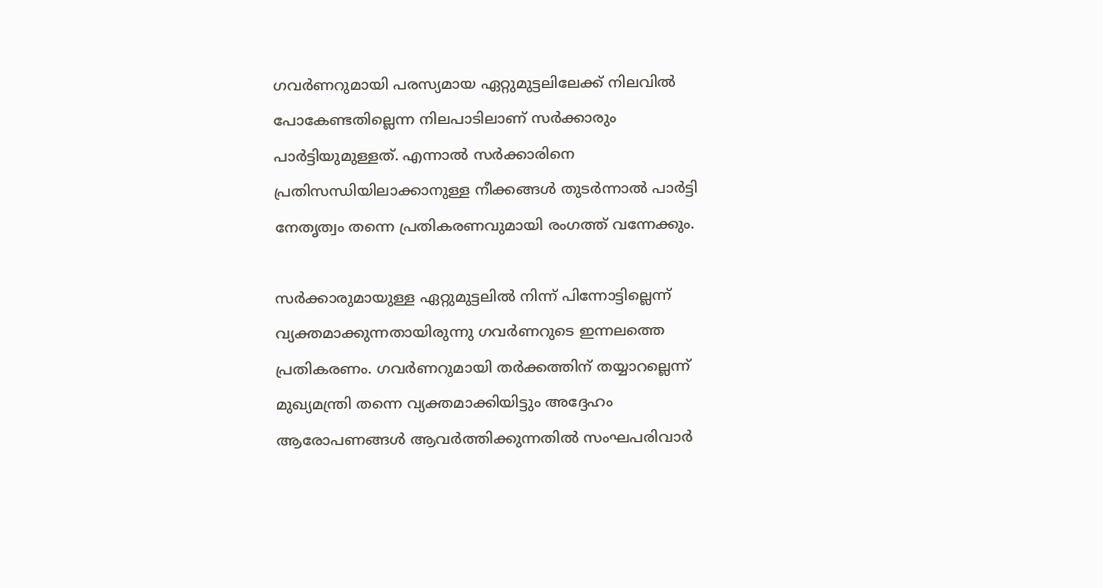ഗവര്‍ണറുമായി പരസ്യമായ ഏറ്റുമുട്ടലിലേക്ക് നിലവില്‍ പോകേണ്ടതില്ലെന്ന നിലപാടിലാണ് സര്‍ക്കാരും പാര്‍ട്ടിയുമുള്ളത്. എന്നാല്‍ സര്‍ക്കാരിനെ പ്രതിസന്ധിയിലാക്കാനുള്ള നീക്കങ്ങള്‍ തുടര്‍ന്നാല്‍ പാര്‍ട്ടി നേതൃത്വം തന്നെ പ്രതികരണവുമായി രംഗത്ത് വന്നേക്കും.

സര്‍ക്കാരുമായുള്ള ഏറ്റുമുട്ടലില്‍ നിന്ന് പിന്നോട്ടില്ലെന്ന് വ്യക്തമാക്കുന്നതായിരുന്നു ഗവര്‍ണറുടെ ഇന്നലത്തെ പ്രതികരണം. ഗവര്‍ണറുമായി തര്‍ക്കത്തിന് തയ്യാറല്ലെന്ന് മുഖ്യമന്ത്രി തന്നെ വ്യക്തമാക്കിയിട്ടും അദ്ദേഹം ആരോപണങ്ങള്‍ ആവര്‍ത്തിക്കുന്നതില്‍ സംഘപരിവാര്‍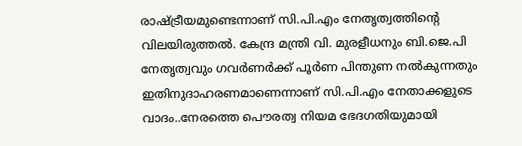രാഷ്ട്രീയമുണ്ടെന്നാണ് സി.പി.എം നേതൃത്വത്തിന്‍റെ വിലയിരുത്തല്‍. കേന്ദ്ര മന്ത്രി വി. മുരളീധനും ബി.ജെ.പി നേതൃത്വവും ഗവര്‍ണര്‍ക്ക് പൂര്‍ണ പിന്തുണ നല്‍കുന്നതും ഇതിനുദാഹരണമാണെന്നാണ് സി.പി.എം നേതാക്കളുടെ വാദം..നേരത്തെ പൌരത്വ നിയമ ഭേദഗതിയുമായി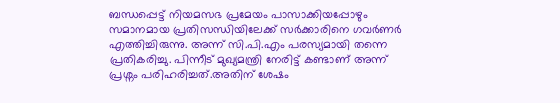ബന്ധപ്പെട്ട് നിയമസഭ പ്രമേയം പാസാക്കിയപ്പോഴും സമാനമായ പ്രതിസന്ധിയിലേക്ക് സര്‍ക്കാരിനെ ഗവര്‍ണര്‍ എത്തിച്ചിരുന്നു. അന്ന് സി.പി.എം പരസ്യമായി തന്നെ പ്രതികരിച്ചു. പിന്നീട് മുഖ്യമന്ത്രി നേരിട്ട് കണ്ടാണ് അന്ന് പ്രശ്നം പരിഹരിച്ചത്.അതിന് ശേഷം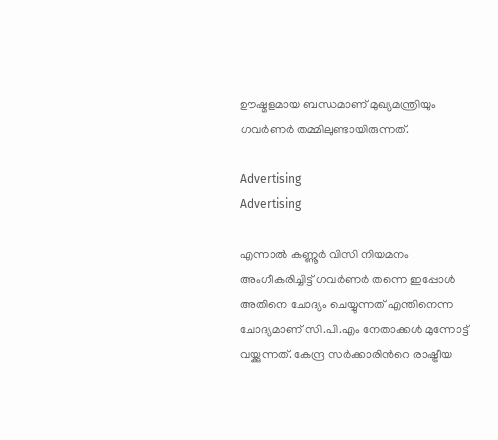ഊഷ്മളമായ ബന്ധമാണ് മുഖ്യമന്ത്രിയും ഗവര്‍ണര്‍ തമ്മിലുണ്ടായിരുന്നത്.

Advertising
Advertising

എന്നാല്‍ കണ്ണൂര്‍ വിസി നിയമനം അംഗീകരിച്ചിട്ട് ഗവര്‍ണര്‍ തന്നെ ഇപ്പോള്‍ അതിനെ ചോദ്യം ചെയ്യുന്നത് എന്തിനെന്ന ചോദ്യമാണ് സി.പി.എം നേതാക്കള്‍ മുന്നോട്ട് വയ്ക്കുന്നത്. കേന്ദ്ര സര്‍ക്കാരിന്‍റെ രാഷ്ട്രീയ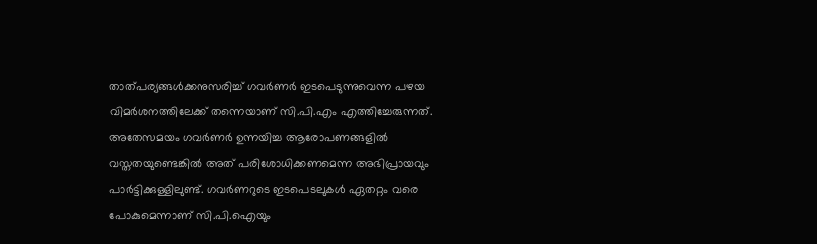താത്പര്യങ്ങള്‍ക്കനുസരിച്ച് ഗവര്‍ണര്‍ ഇടപെടുന്നുവെന്ന പഴയ വിമര്‍ശനത്തിലേക്ക് തന്നെയാണ് സി.പി.എം എത്തിച്ചേരുന്നത്. അതേസമയം ഗവര്‍ണര്‍ ഉന്നയിച്ച ആരോപണങ്ങളില്‍ വസ്തതയുണ്ടെങ്കില്‍ അത് പരിശോധിക്കണമെന്ന അഭിപ്രായവും പാര്‍ട്ടിക്കുള്ളിലുണ്ട്. ഗവര്‍ണറുടെ ഇടപെടലുകള്‍ ഏതറ്റം വരെ പോകുമെന്നാണ് സി.പി.ഐയും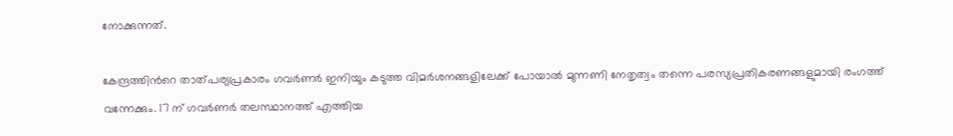നോക്കുന്നത്.

കേന്ദ്രത്തിന്‍റെ താത്പര്യപ്രകാരം ഗവര്‍ണര്‍ ഇനിയും കടുത്ത വിമര്‍ശനങ്ങളിലേക്ക് പോയാല്‍ മുന്നണി നേതൃത്വം തന്നെ പരസ്യപ്രതികരണങ്ങളുമായി രംഗത്ത് വന്നേക്കും. 17 ന് ഗവര്‍ണര്‍ തലസ്ഥാനത്ത് എത്തിയ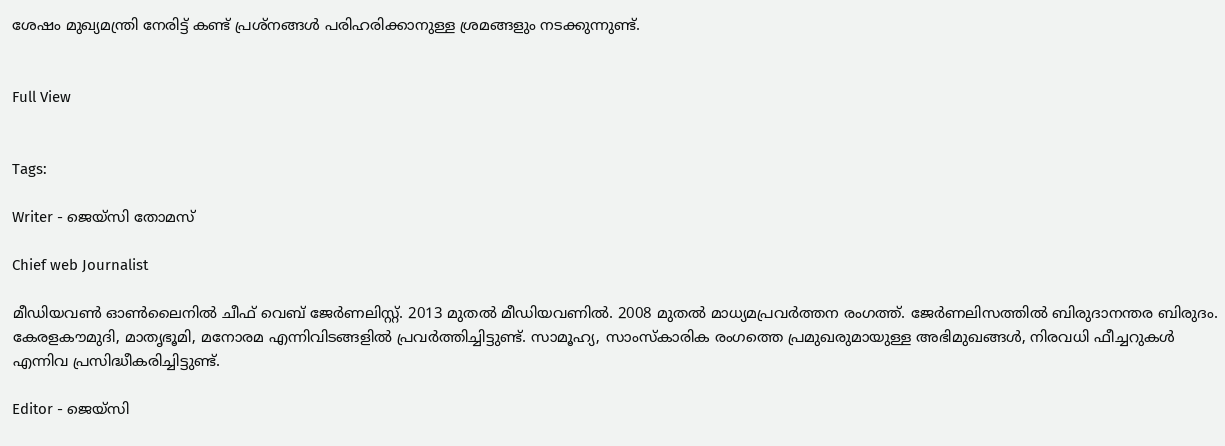ശേഷം മുഖ്യമന്ത്രി നേരിട്ട് കണ്ട് പ്രശ്നങ്ങള്‍ പരിഹരിക്കാനുള്ള ശ്രമങ്ങളും നടക്കുന്നുണ്ട്.


Full View


Tags:

Writer - ജെയ്സി തോമസ്

Chief web Journalist

മീഡിയവൺ ഓൺലൈനിൽ ചീഫ് വെബ് ജേർണലിസ്റ്റ്. 2013 മുതൽ മീഡിയവണിൽ. 2008 മുതൽ മാധ്യമപ്രവർത്തന രംഗത്ത്. ജേർണലിസത്തിൽ ബിരുദാനന്തര ബിരുദം. കേരളകൗമുദി, മാതൃഭൂമി, മനോരമ എന്നിവിടങ്ങളിൽ പ്രവർത്തിച്ചിട്ടുണ്ട്. സാമൂഹ്യ, സാംസ്‌കാരിക രംഗത്തെ പ്രമുഖരുമായുള്ള അഭിമുഖങ്ങൾ, നിരവധി ഫീച്ചറുകൾ എന്നിവ പ്രസിദ്ധീകരിച്ചിട്ടുണ്ട്.

Editor - ജെയ്സി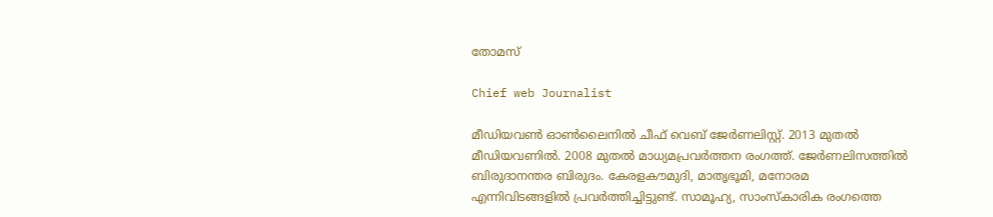തോമസ്

Chief web Journalist

മീഡിയവൺ ഓൺലൈനിൽ ചീഫ് വെബ് ജേർണലിസ്റ്റ്. 2013 മുതൽ മീഡിയവണിൽ. 2008 മുതൽ മാധ്യമപ്രവർത്തന രംഗത്ത്. ജേർണലിസത്തിൽ ബിരുദാനന്തര ബിരുദം. കേരളകൗമുദി, മാതൃഭൂമി, മനോരമ എന്നിവിടങ്ങളിൽ പ്രവർത്തിച്ചിട്ടുണ്ട്. സാമൂഹ്യ, സാംസ്‌കാരിക രംഗത്തെ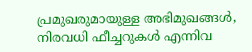പ്രമുഖരുമായുള്ള അഭിമുഖങ്ങൾ, നിരവധി ഫീച്ചറുകൾ എന്നിവ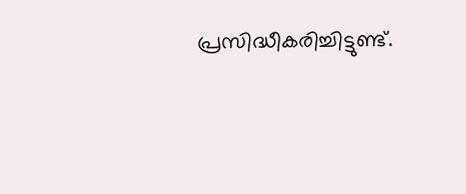പ്രസിദ്ധീകരിച്ചിട്ടുണ്ട്.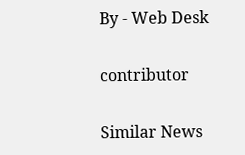By - Web Desk

contributor

Similar News